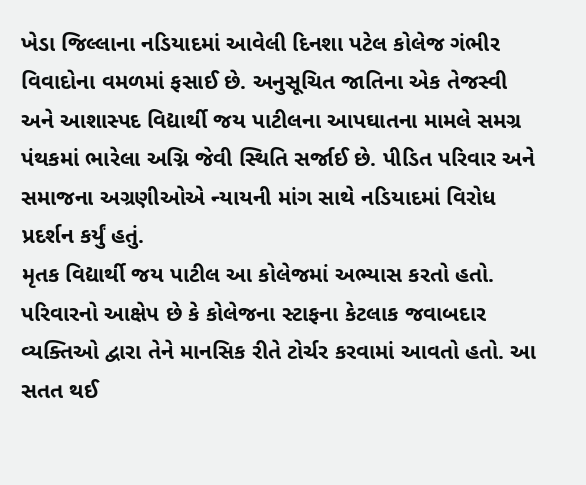ખેડા જિલ્લાના નડિયાદમાં આવેલી દિનશા પટેલ કોલેજ ગંભીર વિવાદોના વમળમાં ફસાઈ છે. અનુસૂચિત જાતિના એક તેજસ્વી અને આશાસ્પદ વિદ્યાર્થી જય પાટીલના આપઘાતના મામલે સમગ્ર પંથકમાં ભારેલા અગ્નિ જેવી સ્થિતિ સર્જાઈ છે. પીડિત પરિવાર અને સમાજના અગ્રણીઓએ ન્યાયની માંગ સાથે નડિયાદમાં વિરોધ પ્રદર્શન કર્યું હતું.
મૃતક વિદ્યાર્થી જય પાટીલ આ કોલેજમાં અભ્યાસ કરતો હતો. પરિવારનો આક્ષેપ છે કે કોલેજના સ્ટાફના કેટલાક જવાબદાર વ્યક્તિઓ દ્વારા તેને માનસિક રીતે ટોર્ચર કરવામાં આવતો હતો. આ સતત થઈ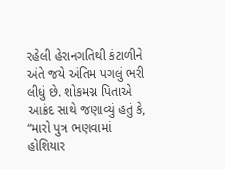રહેલી હેરાનગતિથી કંટાળીને અંતે જયે અંતિમ પગલું ભરી લીધું છે. શોકમગ્ન પિતાએ આક્રંદ સાથે જણાવ્યું હતું કે, “મારો પુત્ર ભણવામાં હોશિયાર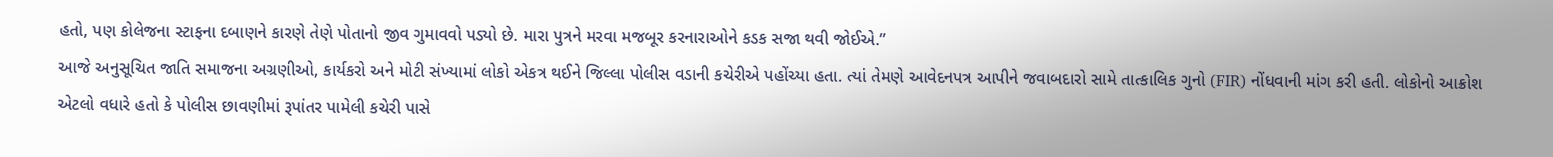હતો, પણ કોલેજના સ્ટાફના દબાણને કારણે તેણે પોતાનો જીવ ગુમાવવો પડ્યો છે. મારા પુત્રને મરવા મજબૂર કરનારાઓને કડક સજા થવી જોઈએ.”
આજે અનુસૂચિત જાતિ સમાજના અગ્રણીઓ, કાર્યકરો અને મોટી સંખ્યામાં લોકો એકત્ર થઈને જિલ્લા પોલીસ વડાની કચેરીએ પહોંચ્યા હતા. ત્યાં તેમણે આવેદનપત્ર આપીને જવાબદારો સામે તાત્કાલિક ગુનો (FIR) નોંધવાની માંગ કરી હતી. લોકોનો આક્રોશ એટલો વધારે હતો કે પોલીસ છાવણીમાં રૂપાંતર પામેલી કચેરી પાસે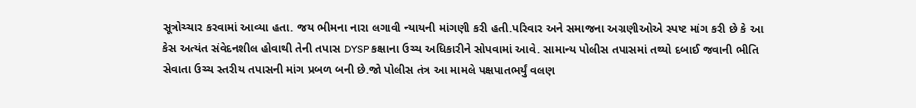સૂત્રોચ્ચાર કરવામાં આવ્યા હતા. જય ભીમના નારા લગાવી ન્યાયની માંગણી કરી હતી.પરિવાર અને સમાજના અગ્રણીઓએ સ્પષ્ટ માંગ કરી છે કે આ કેસ અત્યંત સંવેદનશીલ હોવાથી તેની તપાસ DYSP કક્ષાના ઉચ્ચ અધિકારીને સોપવામાં આવે. સામાન્ય પોલીસ તપાસમાં તથ્યો દબાઈ જવાની ભીતિ સેવાતા ઉચ્ચ સ્તરીય તપાસની માંગ પ્રબળ બની છે.જો પોલીસ તંત્ર આ મામલે પક્ષપાતભર્યું વલણ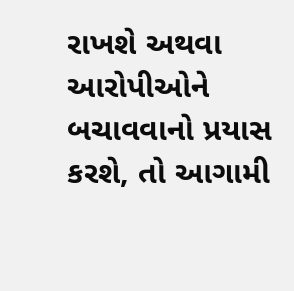રાખશે અથવા આરોપીઓને બચાવવાનો પ્રયાસ કરશે, તો આગામી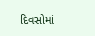દિવસોમાં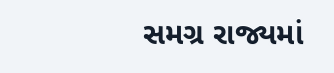સમગ્ર રાજ્યમાં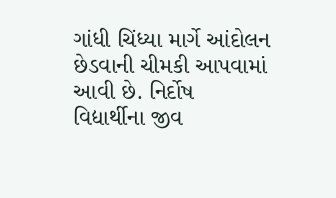ગાંધી ચિંધ્યા માર્ગે આંદોલન છેડવાની ચીમકી આપવામાં આવી છે. નિર્દોષ વિદ્યાર્થીના જીવ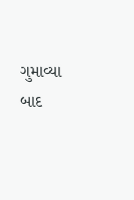ગુમાવ્યા બાદ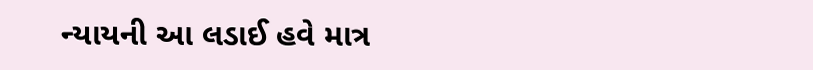ન્યાયની આ લડાઈ હવે માત્ર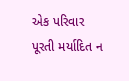એક પરિવાર પૂરતી મર્યાદિત ન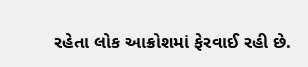રહેતા લોક આક્રોશમાં ફેરવાઈ રહી છે.